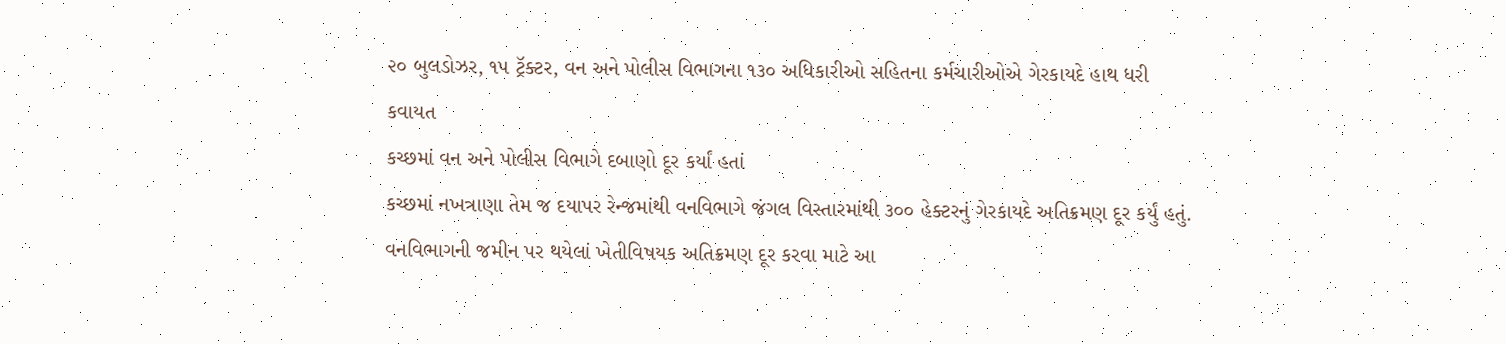૨૦ બુલડોઝર, ૧૫ ટ્રૅક્ટર, વન અને પોલીસ વિભાગના ૧૩૦ અધિકારીઓ સહિતના કર્મચારીઓએ ગેરકાયદે હાથ ધરી કવાયત
કચ્છમાં વન અને પોલીસ વિભાગે દબાણો દૂર કર્યાં હતાં
કચ્છમાં નખત્રાણા તેમ જ દયાપર રેન્જમાંથી વનવિભાગે જંગલ વિસ્તારમાંથી ૩૦૦ હેક્ટરનું ગેરકાયદે અતિક્રમણ દૂર કર્યું હતું. વનવિભાગની જમીન પર થયેલાં ખેતીવિષયક અતિક્રમણ દૂર કરવા માટે આ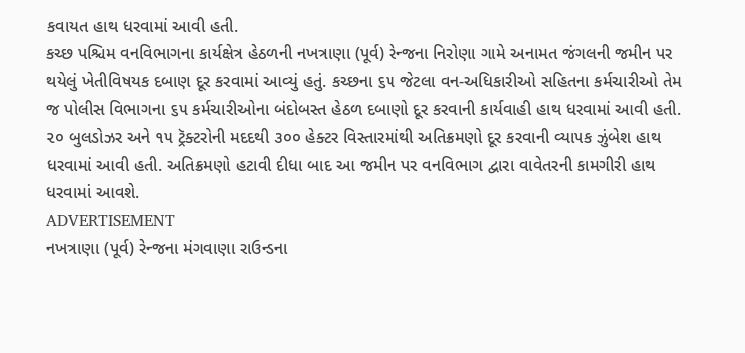કવાયત હાથ ધરવામાં આવી હતી.
કચ્છ પશ્ચિમ વનવિભાગના કાર્યક્ષેત્ર હેઠળની નખત્રાણા (પૂર્વ) રેન્જના નિરોણા ગામે અનામત જંગલની જમીન પર થયેલું ખેતીવિષયક દબાણ દૂર કરવામાં આવ્યું હતું. કચ્છના ૬૫ જેટલા વન-અધિકારીઓ સહિતના કર્મચારીઓ તેમ જ પોલીસ વિભાગના ૬૫ કર્મચારીઓના બંદોબસ્ત હેઠળ દબાણો દૂર કરવાની કાર્યવાહી હાથ ધરવામાં આવી હતી. ૨૦ બુલડોઝર અને ૧૫ ટ્રૅક્ટરોની મદદથી ૩૦૦ હેક્ટર વિસ્તારમાંથી અતિક્રમણો દૂર કરવાની વ્યાપક ઝુંબેશ હાથ ધરવામાં આવી હતી. અતિક્રમણો હટાવી દીધા બાદ આ જમીન પર વનવિભાગ દ્વારા વાવેતરની કામગીરી હાથ ધરવામાં આવશે.
ADVERTISEMENT
નખત્રાણા (પૂર્વ) રેન્જના મંગવાણા રાઉન્ડના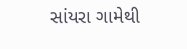સાંયરા ગામેથી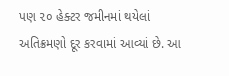પણ ૨૦ હેક્ટર જમીનમાં થયેલાં અતિક્રમણો દૂર કરવામાં આવ્યાં છે. આ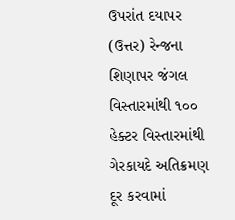ઉપરાંત દયાપર (ઉત્તર) રેન્જના શિણાપર જંગલ વિસ્તારમાંથી ૧૦૦ હેક્ટર વિસ્તારમાંથી ગેરકાયદે અતિક્રમણ દૂર કરવામાં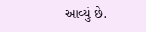આવ્યું છે.